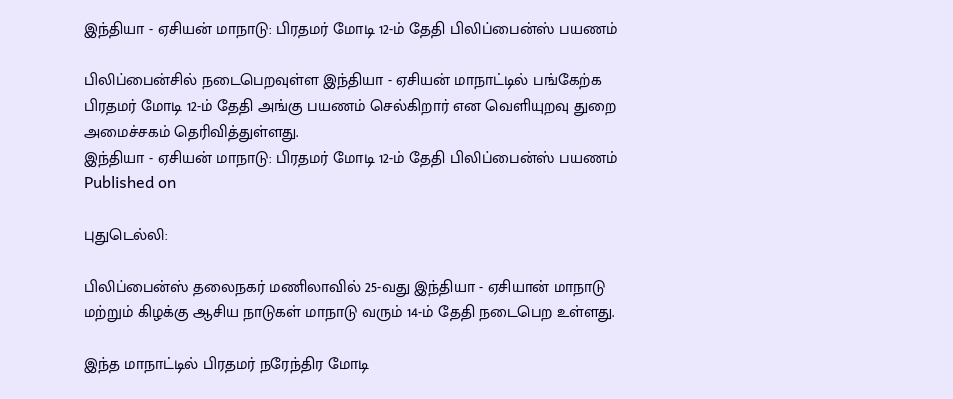இந்தியா - ஏசியன் மாநாடு: பிரதமர் மோடி 12-ம் தேதி பிலிப்பைன்ஸ் பயணம்

பிலிப்பைன்சில் நடைபெறவுள்ள இந்தியா - ஏசியன் மாநாட்டில் பங்கேற்க பிரதமர் மோடி 12-ம் தேதி அங்கு பயணம் செல்கிறார் என வெளியுறவு துறை அமைச்சகம் தெரிவித்துள்ளது.
இந்தியா - ஏசியன் மாநாடு: பிரதமர் மோடி 12-ம் தேதி பிலிப்பைன்ஸ் பயணம்
Published on

புதுடெல்லி:

பிலிப்பைன்ஸ் தலைநகர் மணிலாவில் 25-வது இந்தியா - ஏசியான் மாநாடு மற்றும் கிழக்கு ஆசிய நாடுகள் மாநாடு வரும் 14-ம் தேதி நடைபெற உள்ளது.

இந்த மாநாட்டில் பிரதமர் நரேந்திர மோடி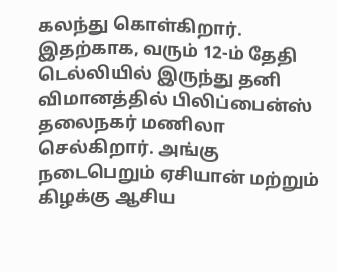கலந்து கொள்கிறார். இதற்காக, வரும் 12-ம் தேதி டெல்லியில் இருந்து தனி விமானத்தில் பிலிப்பைன்ஸ் தலைநகர் மணிலா செல்கிறார். அங்கு நடைபெறும் ஏசியான் மற்றும் கிழக்கு ஆசிய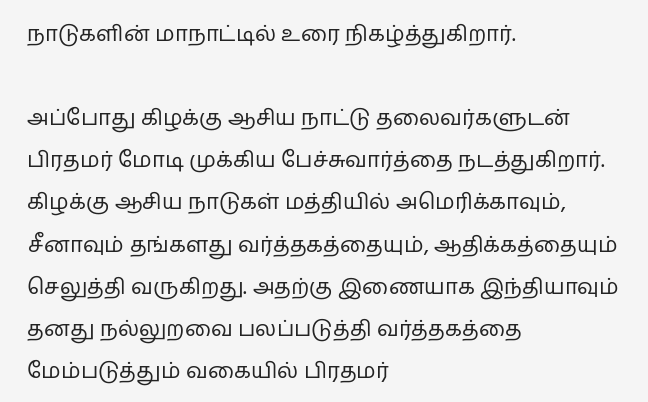நாடுகளின் மாநாட்டில் உரை நிகழ்த்துகிறார்.

அப்போது கிழக்கு ஆசிய நாட்டு தலைவர்களுடன் பிரதமர் மோடி முக்கிய பேச்சுவார்த்தை நடத்துகிறார். கிழக்கு ஆசிய நாடுகள் மத்தியில் அமெரிக்காவும், சீனாவும் தங்களது வர்த்தகத்தையும், ஆதிக்கத்தையும் செலுத்தி வருகிறது. அதற்கு இணையாக இந்தியாவும் தனது நல்லுறவை பலப்படுத்தி வர்த்தகத்தை மேம்படுத்தும் வகையில் பிரதமர்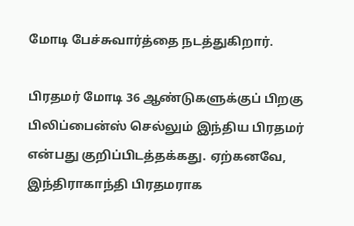மோடி பேச்சுவார்த்தை நடத்துகிறார்.

பிரதமர் மோடி 36 ஆண்டுகளுக்குப் பிறகு பிலிப்பைன்ஸ் செல்லும் இந்திய பிரதமர் என்பது குறிப்பிடத்தக்கது. ஏற்கனவே, இந்திராகாந்தி பிரதமராக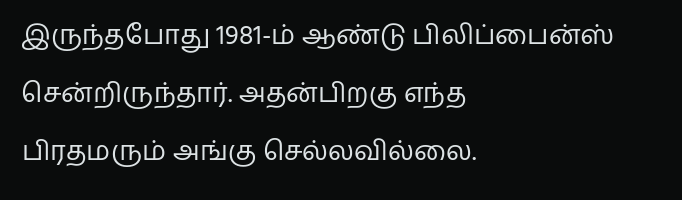இருந்தபோது 1981-ம் ஆண்டு பிலிப்பைன்ஸ் சென்றிருந்தார். அதன்பிறகு எந்த பிரதமரும் அங்கு செல்லவில்லை.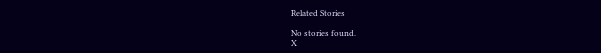Related Stories

No stories found.
X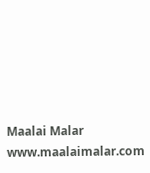Maalai Malar
www.maalaimalar.com